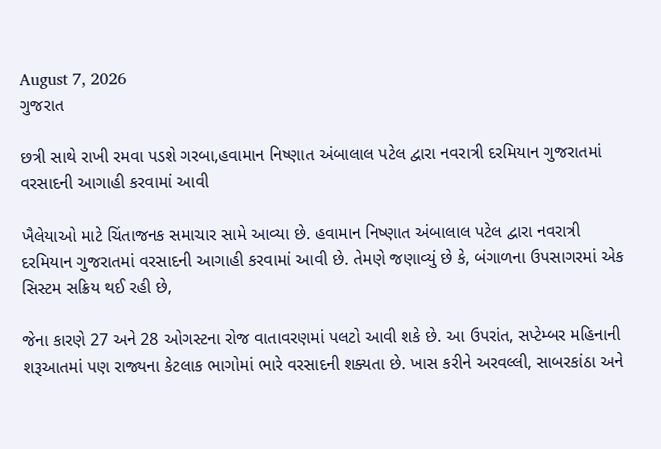August 7, 2026
ગુજરાત

છત્રી સાથે રાખી રમવા પડશે ગરબા,હવામાન નિષ્ણાત અંબાલાલ પટેલ દ્વારા નવરાત્રી દરમિયાન ગુજરાતમાં વરસાદની આગાહી કરવામાં આવી

ખૈલેયાઓ માટે ચિંતાજનક સમાચાર સામે આવ્યા છે. હવામાન નિષ્ણાત અંબાલાલ પટેલ દ્વારા નવરાત્રી દરમિયાન ગુજરાતમાં વરસાદની આગાહી કરવામાં આવી છે. તેમણે જણાવ્યું છે કે, બંગાળના ઉપસાગરમાં એક સિસ્ટમ સક્રિય થઈ રહી છે,

જેના કારણે 27 અને 28 ઓગસ્ટના રોજ વાતાવરણમાં પલટો આવી શકે છે. આ ઉપરાંત, સપ્ટેમ્બર મહિનાની શરૂઆતમાં પણ રાજ્યના કેટલાક ભાગોમાં ભારે વરસાદની શક્યતા છે. ખાસ કરીને અરવલ્લી, સાબરકાંઠા અને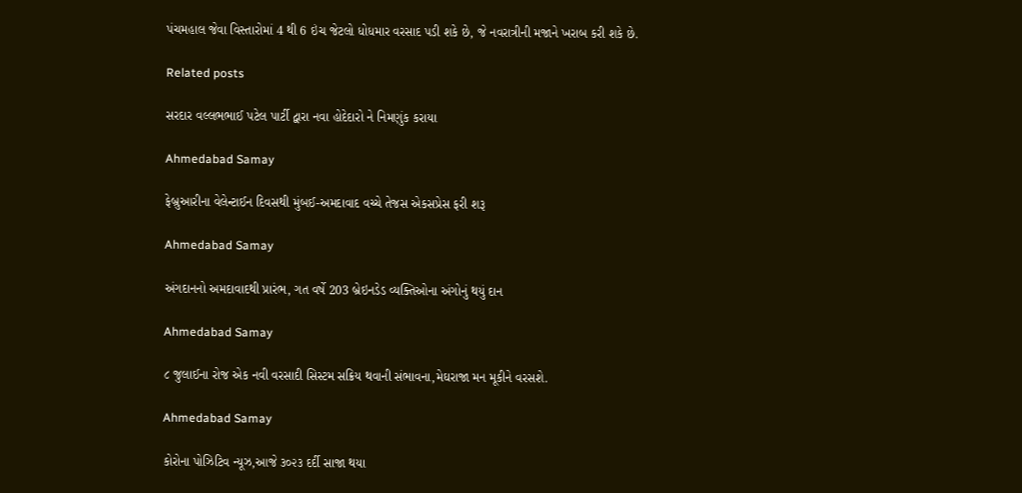પંચમહાલ જેવા વિસ્તારોમાં 4 થી 6 ઇંચ જેટલો ધોધમાર વરસાદ પડી શકે છે, જે નવરાત્રીની મજાને ખરાબ કરી શકે છે.

Related posts

સરદાર વલ્લભભાઈ પટેલ પાર્ટી દ્વારા નવા હોદેદારો ને નિમણુંક કરાયા

Ahmedabad Samay

ફેબ્રુઆરીના વેલેન્ટાઈન દિવસથી મુંબઈ-અમદાવાદ વચ્ચે તેજસ એકસપ્રેસ ફરી શરૂ

Ahmedabad Samay

અંગદાનનો અમદાવાદથી પ્રારંભ, ગત વર્ષે 203 બ્રેઇનડેડ વ્યક્તિઓના અંગોનું થયું દાન

Ahmedabad Samay

૮ જુલાઈના રોજ એક નવી વરસાદી સિસ્ટમ સક્રિય થવાની સંભાવના,મેઘરાજા મન મૂકીને વરસશે.

Ahmedabad Samay

કોરોના પોઝિટિવ ન્યૂઝ,આજે ૩૦૨૩ દર્દી સાજા થયા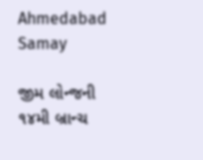Ahmedabad Samay

જીમ લોન્જની ૧૪મી બ્રાન્ચ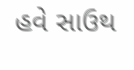હવે સાઉથ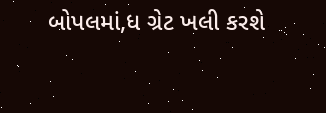બોપલમાં,ધ ગ્રેટ ખલી કરશે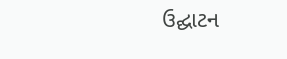ઉદ્ઘાટન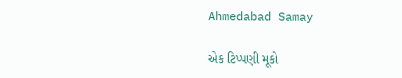Ahmedabad Samay

એક ટિપ્પણી મૂકો